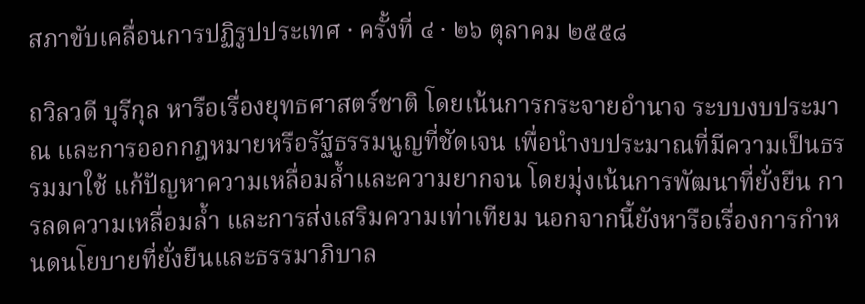สภาขับเคลื่อนการปฏิรูปประเทศ · ครั้งที่ ๔ · ๒๖ ตุลาคม ๒๕๕๘

ถวิลวดี บุรีกุล หารือเรื่องยุทธศาสตร์ชาติ โดยเน้นการกระจายอำนาจ ระบบงบประมาณ และการออกกฎหมายหรือรัฐธรรมนูญที่ชัดเจน เพื่อนำงบประมาณที่มีความเป็นธรรมมาใช้ แก้ปัญหาความเหลื่อมล้ำและความยากจน โดยมุ่งเน้นการพัฒนาที่ยั่งยืน การลดความเหลื่อมล้ำ และการส่งเสริมความเท่าเทียม นอกจากนี้ยังหารือเรื่องการกำหนดนโยบายที่ยั่งยืนและธรรมาภิบาล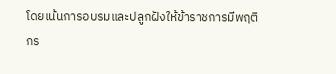โดยเน้นการอบรมและปลูกฝังให้ข้าราชการมีพฤติกร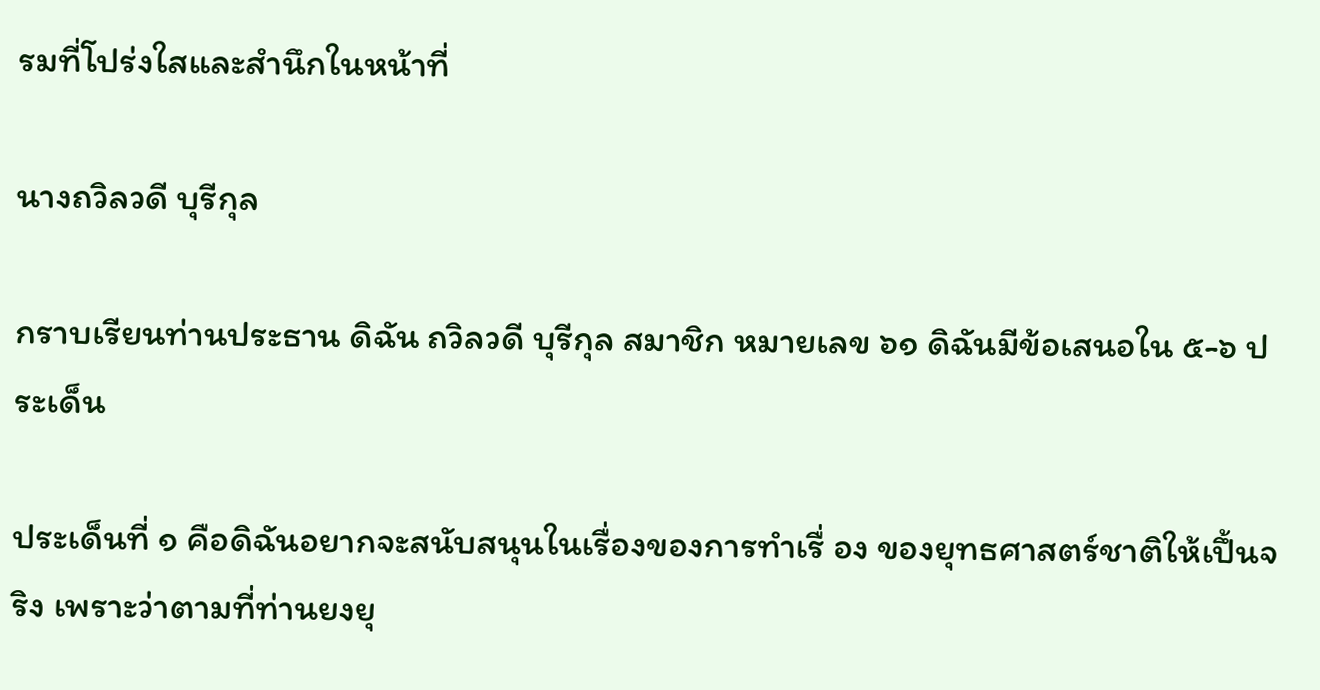รมที่โปร่งใสและสำนึกในหน้าที่

นางถวิลวดี บุรีกุล

กราบเรียนท่านประธาน ดิฉัน ถวิลวดี บุรีกุล สมาชิก หมายเลข ๖๑ ดิฉันมีข้อเสนอใน ๕-๖ ประเด็น

ประเด็นที่ ๑ คือดิฉันอยากจะสนับสนุนในเรื่องของการทําเรื่ อง ของยุทธศาสตร์ชาติให้เปึ้นจริง เพราะว่าตามที่ท่านยงยุ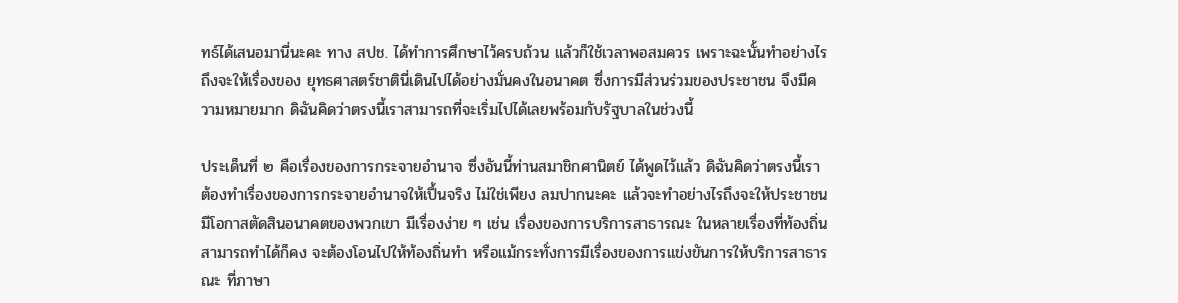ทธ์ได้เสนอมานี่นะคะ ทาง สปช. ได้ทําการศึกษาไว้ครบถ้วน แล้วก็ใช้เวลาพอสมควร เพราะฉะนั้นทําอย่างไรถึงจะให้เรื่องของ ยุทธศาสตร์ชาตินี่เดินไปได้อย่างมั่นคงในอนาคต ซึ่งการมีส่วนร่วมของประชาชน จึงมีความหมายมาก ดิฉันคิดว่าตรงนี้เราสามารถที่จะเริ่มไปได้เลยพร้อมกับรัฐบาลในช่วงนี้

ประเด็นที่ ๒ คือเรื่องของการกระจายอำนาจ ซึ่งอันนี้ท่านสมาชิกศานิตย์ ได้พูดไว้แล้ว ดิฉันคิดว่าตรงนี้เราต้องทำเรื่องของการกระจายอำนาจให้เปึ้นจริง ไม่ใช่เพียง ลมปากนะคะ แล้วจะทำอย่างไรถึงจะให้ประชาชนมีโอกาสตัดสินอนาคตของพวกเขา มีเรื่องง่าย ๆ เช่น เรื่องของการบริการสาธารณะ ในหลายเรื่องที่ท้องถิ่นสามารถทำได้ก็คง จะต้องโอนไปให้ท้องถิ่นทำ หรือแม้กระทั่งการมีเรื่องของการแข่งขันการให้บริการสาธารณะ ที่ภาษา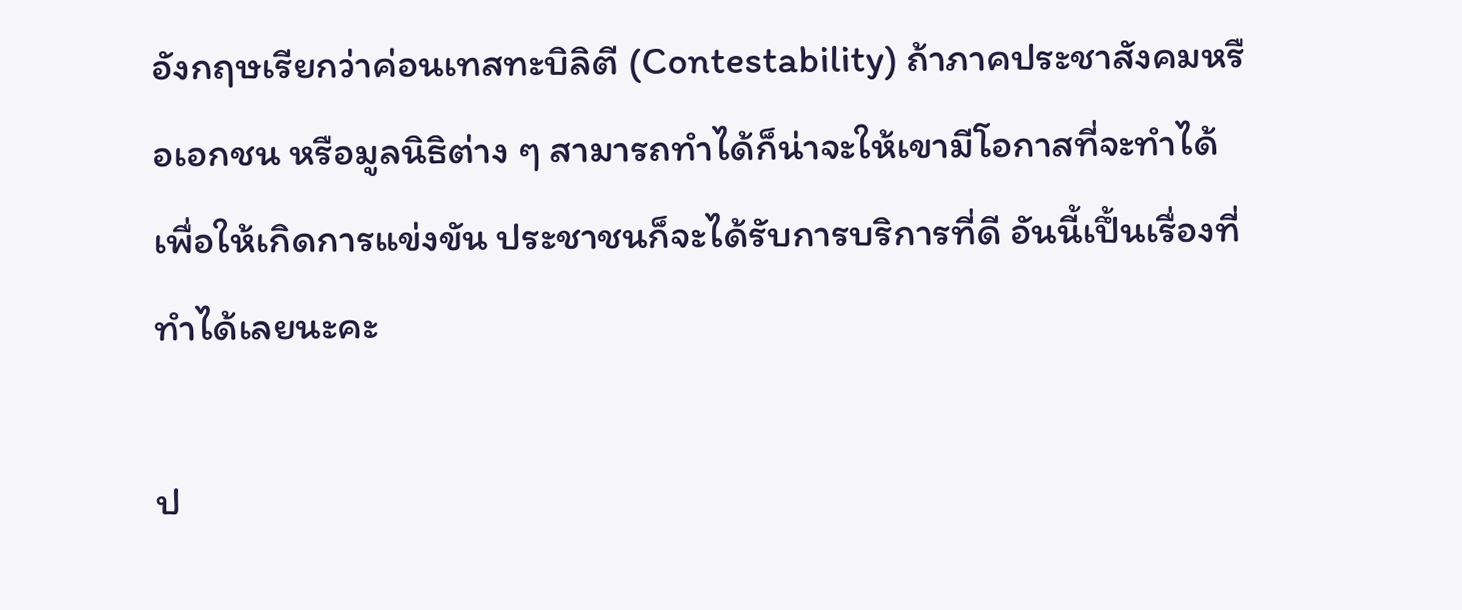อังกฤษเรียกว่าค่อนเทสทะบิลิตี (Contestability) ถ้าภาคประชาสังคมหรือเอกชน หรือมูลนิธิต่าง ๆ สามารถทำได้ก็น่าจะให้เขามีโอกาสที่จะทำได้เพื่อให้เกิดการแข่งขัน ประชาชนก็จะได้รับการบริการที่ดี อันนี้เปึ้นเรื่องที่ทำได้เลยนะคะ

ป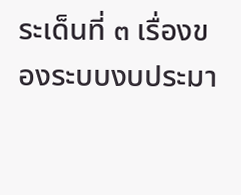ระเด็นที่ ๓ เรื่องของระบบงบประมา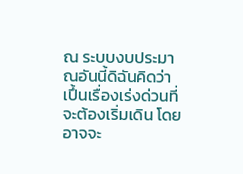ณ ระบบงบประมาณอันนี้ดิฉันคิดว่า เปึ้นเรื่องเร่งด่วนที่จะต้องเริ่มเดิน โดยอาจจะ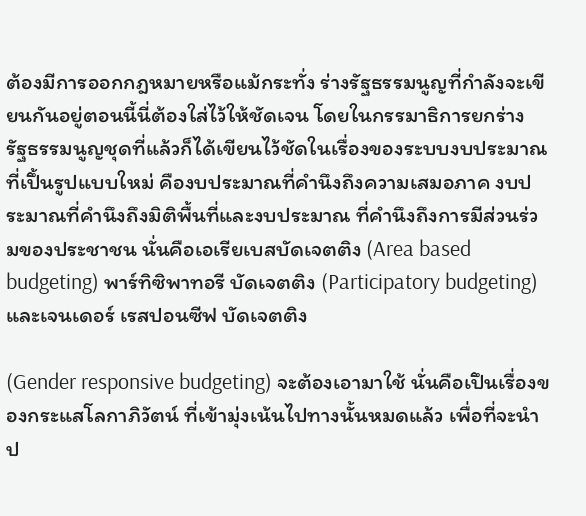ต้องมีการออกกฎหมายหรือแม้กระทั่ง ร่างรัฐธรรมนูญที่กําลังจะเขียนกันอยู่ตอนนี้นี่ต้องใส่ไว้ให้ชัดเจน โดยในกรรมาธิการยกร่าง รัฐธรรมนูญชุดที่แล้วก็ได้เขียนไว้ชัดในเรื่องของระบบงบประมาณที่เปึ้นรูปแบบใหม่ คืองบประมาณที่คํานึงถึงความเสมอภาค งบประมาณที่คํานึงถึงมิติพื้นที่และงบประมาณ ที่คำนึงถึงการมีส่วนร่วมของประชาชน นั่นคือเอเรียเบสบัดเจตติง (Area based budgeting) พาร์ทิซิพาทอรี บัดเจตติง (Participatory budgeting) และเจนเดอร์ เรสปอนซีฟ บัดเจตติง

(Gender responsive budgeting) จะต้องเอามาใช้ นั่นคือเปึนเรื่องของกระแสโลกาภิวัตน์ ที่เข้ามุ่งเน้นไปทางนั้นหมดแล้ว เพื่อที่จะนำป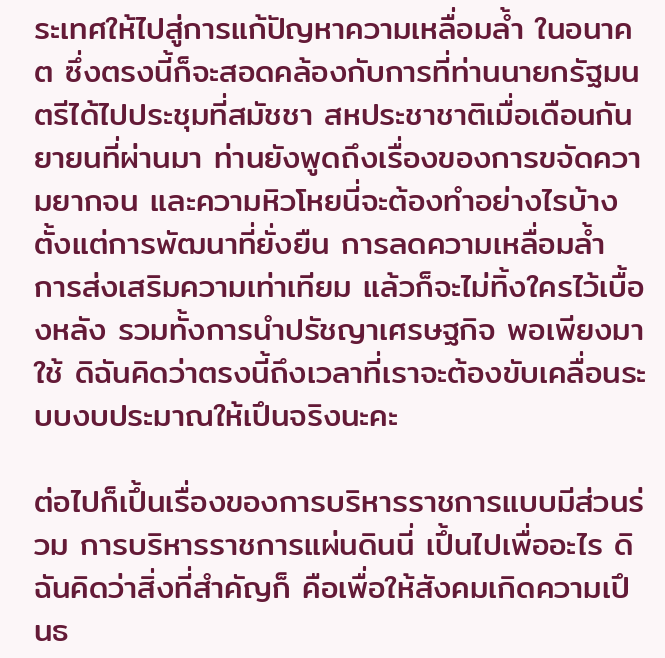ระเทศให้ไปสู่การแก้ปัญหาความเหลื่อมล้ำ ในอนาคต ซึ่งตรงนี้ก็จะสอดคล้องกับการที่ท่านนายกรัฐมนตรีได้ไปประชุมที่สมัชชา สหประชาชาติเมื่อเดือนกันยายนที่ผ่านมา ท่านยังพูดถึงเรื่องของการขจัดความยากจน และความหิวโหยนี่จะต้องทำอย่างไรบ้าง ตั้งแต่การพัฒนาที่ยั่งยืน การลดความเหลื่อมล้ำ การส่งเสริมความเท่าเทียม แล้วก็จะไม่ทิ้งใครไว้เบื้องหลัง รวมทั้งการนำปรัชญาเศรษฐกิจ พอเพียงมาใช้ ดิฉันคิดว่าตรงนี้ถึงเวลาที่เราจะต้องขับเคลื่อนระบบงบประมาณให้เปึนจริงนะคะ

ต่อไปก็เปึ้นเรื่องของการบริหารราชการแบบมีส่วนร่วม การบริหารราชการแผ่นดินนี่ เปึ้นไปเพื่ออะไร ดิฉันคิดว่าสิ่งที่สำคัญก็ คือเพื่อให้สังคมเกิดความเปึนธ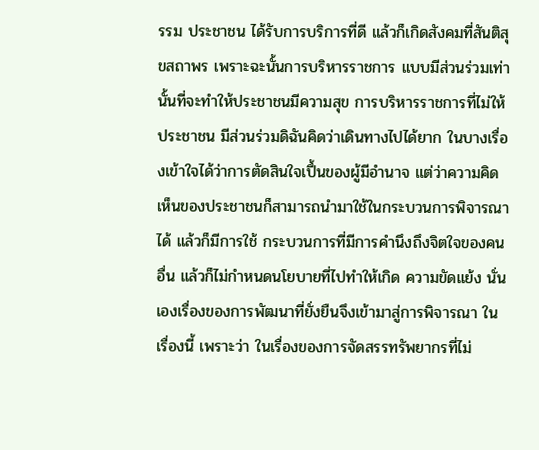รรม ประชาชน ได้รับการบริการที่ดี แล้วก็เกิดสังคมที่สันติสุขสถาพร เพราะฉะนั้นการบริหารราชการ แบบมีส่วนร่วมเท่านั้นที่จะทำให้ประชาชนมีความสุข การบริหารราชการที่ไม่ให้ประชาชน มีส่วนร่วมดิฉันคิดว่าเดินทางไปได้ยาก ในบางเรื่องเข้าใจได้ว่าการตัดสินใจเปึ้นของผู้มีอํานาจ แต่ว่าความคิดเห็นของประชาชนก็สามารถนำมาใช้ในกระบวนการพิจารณาได้ แล้วก็มีการใช้ กระบวนการที่มีการคำนึงถึงจิตใจของคนอื่น แล้วก็ไม่กำหนดนโยบายที่ไปทำให้เกิด ความขัดแย้ง นั่นเองเรื่องของการพัฒนาที่ยั่งยืนจึงเข้ามาสู่การพิจารณา ในเรื่องนี้ เพราะว่า ในเรื่องของการจัดสรรทรัพยากรที่ไม่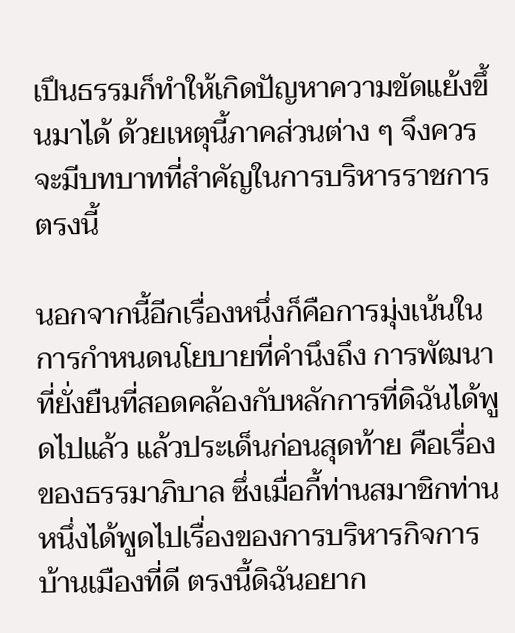เปึนธรรมก็ทำให้เกิดปัญหาความขัดแย้งขึ้นมาได้ ด้วยเหตุนี้ภาคส่วนต่าง ๆ จึงควรจะมีบทบาทที่สำคัญในการบริหารราชการตรงนี้

นอกจากนี้อีกเรื่องหนึ่งก็คือการมุ่งเน้นในการกำหนดนโยบายที่คำนึงถึง การพัฒนาที่ยั่งยืนที่สอดคล้องกับหลักการที่ดิฉันได้พูดไปแล้ว แล้วประเด็นก่อนสุดท้าย คือเรื่องของธรรมาภิบาล ซึ่งเมื่อกี้ท่านสมาชิกท่านหนึ่งได้พูดไปเรื่องของการบริหารกิจการ บ้านเมืองที่ดี ตรงนี้ดิฉันอยาก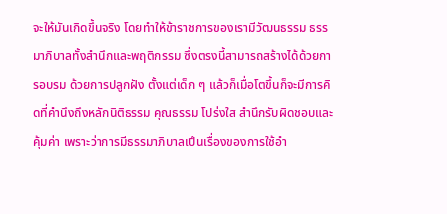จะให้มันเกิดขึ้นจริง โดยทำให้ข้าราชการของเรามีวัฒนธรรม ธรรมาภิบาลทั้งสำนึกและพฤติกรรม ซึ่งตรงนี้สามารถสร้างได้ด้วยการอบรม ด้วยการปลูกฝัง ตั้งแต่เด็ก ๆ แล้วก็เมื่อโตขึ้นก็จะมีการคิดที่คำนึงถึงหลักนิติธรรม คุณธรรม โปร่งใส สำนึกรับผิดชอบและคุ้มค่า เพราะว่าการมีธรรมาภิบาลเปึนเรื่องของการใช้อำ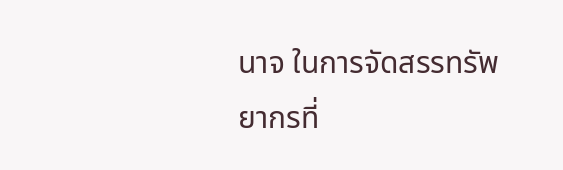นาจ ในการจัดสรรทรัพยากรที่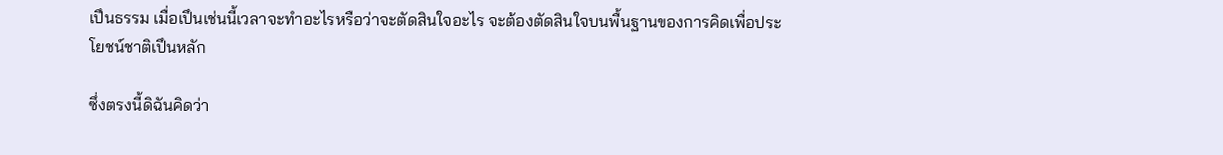เปึนธรรม เมื่อเปึนเช่นนี้เวลาจะทําอะไรหรือว่าจะตัดสินใจอะไร จะต้องตัดสินใจบนพื้นฐานของการคิดเพื่อประโยชน์ชาติเปึนหลัก

ซึ่งตรงนี้ดิฉันคิดว่า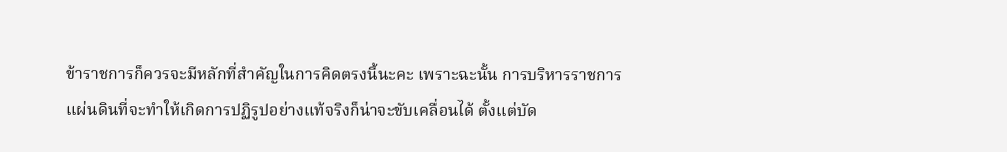ข้าราชการก็ควรจะมีหลักที่สําคัญในการคิดตรงนี้นะคะ เพราะฉะนั้น การบริหารราชการแผ่นดินที่จะทําให้เกิดการปฏิรูปอย่างแท้จริงก็น่าจะขับเคลื่อนได้ ตั้งแต่บัด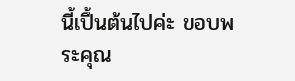นี้เปึ้นต้นไปค่ะ ขอบพระคุณ